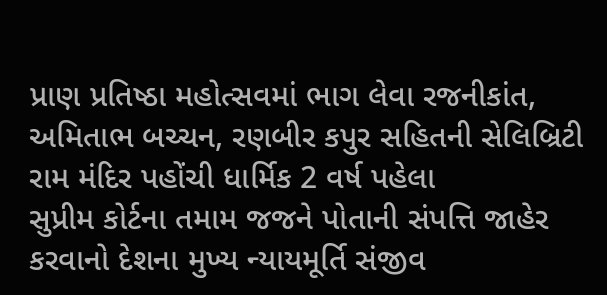પ્રાણ પ્રતિષ્ઠા મહોત્સવમાં ભાગ લેવા રજનીકાંત, અમિતાભ બચ્ચન, રણબીર કપુર સહિતની સેલિબ્રિટી રામ મંદિર પહોંચી ધાર્મિક 2 વર્ષ પહેલા
સુપ્રીમ કોર્ટના તમામ જજને પોતાની સંપત્તિ જાહેર કરવાનો દેશના મુખ્ય ન્યાયમૂર્તિ સંજીવ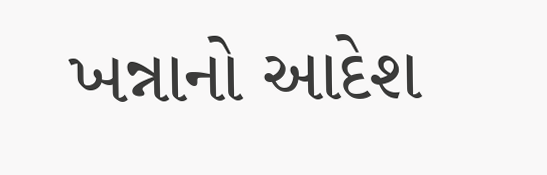ખન્નાનો આદેશ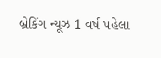બ્રેકિંગ ન્યૂઝ 1 વર્ષ પહેલા